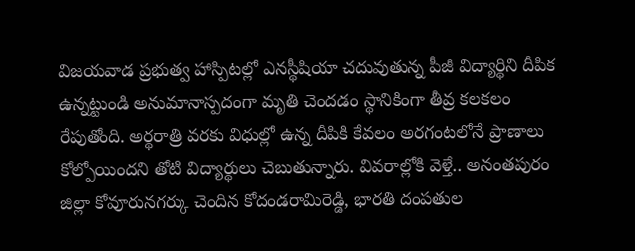విజయవాడ ప్రభుత్వ హాస్పిటల్లో ఎనస్థీషియా చదువుతున్న పీజీ విద్యార్థిని దీపిక ఉన్నట్టుండి అనుమానాస్పదంగా మృతి చెందడం స్థానికింగా తీవ్ర కలకలం రేపుతోంది. అర్థరాత్రి వరకు విధుల్లో ఉన్న దీపికి కేవలం అరగంటలోనే ప్రాణాలు కోల్పోయిందని తోటి విద్యార్థులు చెబుతున్నారు. వివరాల్లోకి వెళ్తే.. అనంతపురం జిల్లా కోవూరునగర్కు చెందిన కోదండరామిరెడ్డి, భారతి దంపతుల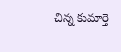చిన్న కుమార్తె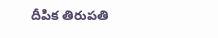దీపిక తిరుపతి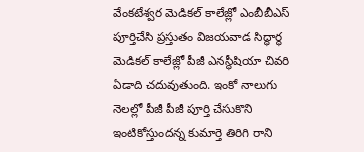వేంకటేశ్వర మెడికల్ కాలేజ్లో ఎంబీబీఎస్ పూర్తిచేసి ప్రస్తుతం విజయవాడ సిద్ధార్థ మెడికల్ కాలేజ్లో పీజీ ఎనస్థీషియా చివరి ఏడాది చదువుతుంది. ఇంకో నాలుగు నెలల్లో పీజీ పీజీ పూర్తి చేసుకొని ఇంటికోస్తుందన్న కుమార్తె తిరిగి రాని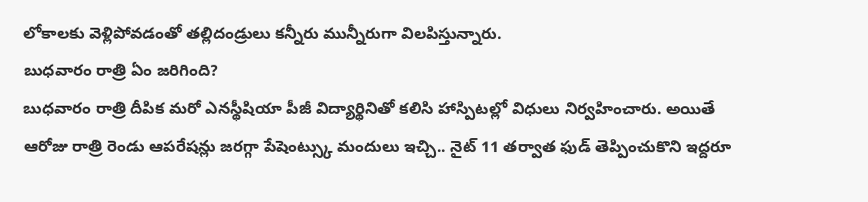లోకాలకు వెళ్లిపోవడంతో తల్లిదండ్రులు కన్నీరు మున్నీరుగా విలపిస్తున్నారు.
బుధవారం రాత్రి ఏం జరిగింది?
బుధవారం రాత్రి దీపిక మరో ఎనస్థీషియా పీజీ విద్యార్థినితో కలిసి హాస్పిటల్లో విధులు నిర్వహించారు. అయితే ఆరోజు రాత్రి రెండు ఆపరేషన్లు జరగ్గా పేషెంట్స్కు మందులు ఇచ్చి.. నైట్ 11 తర్వాత ఫుడ్ తెప్పించుకొని ఇద్దరూ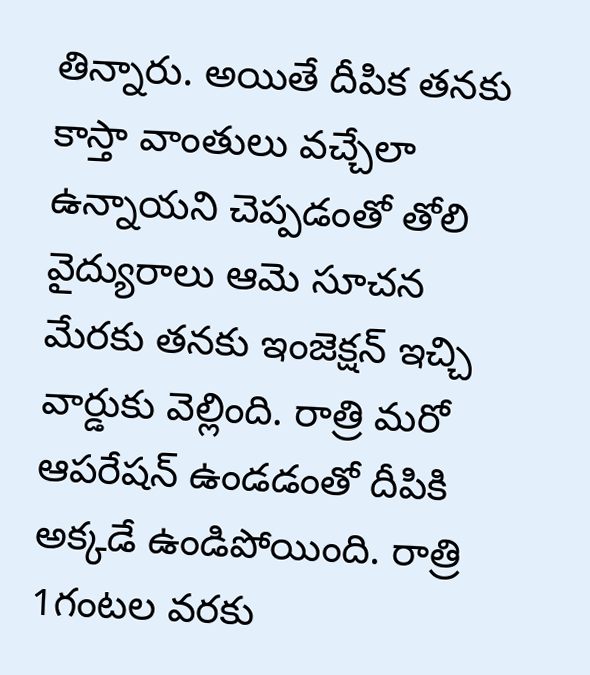తిన్నారు. అయితే దీపిక తనకు కాస్తా వాంతులు వచ్చేలా ఉన్నాయని చెప్పడంతో తోలి వైద్యురాలు ఆమె సూచన మేరకు తనకు ఇంజెక్షన్ ఇచ్చి వార్డుకు వెల్లింది. రాత్రి మరో ఆపరేషన్ ఉండడంతో దీపికి అక్కడే ఉండిపోయింది. రాత్రి 1గంటల వరకు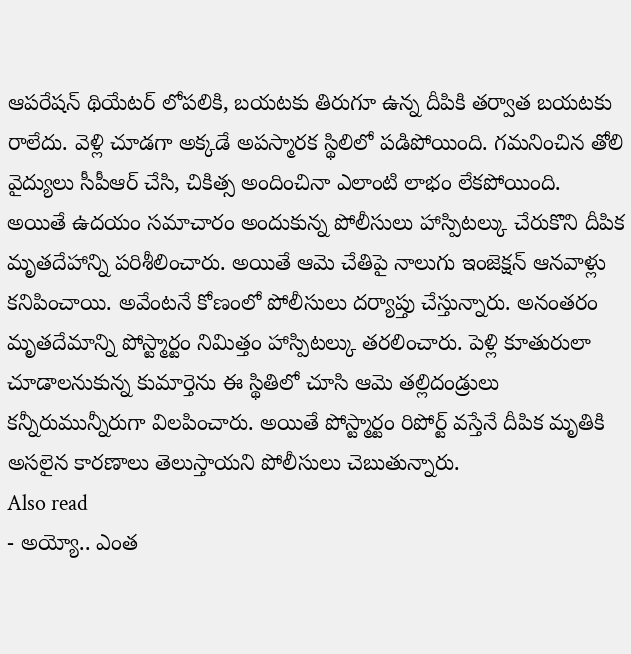ఆపరేషన్ థియేటర్ లోపలికి, బయటకు తిరుగూ ఉన్న దీపికి తర్వాత బయటకు రాలేదు. వెళ్లి చూడగా అక్కడే అపస్మారక స్థిలిలో పడిపోయింది. గమనించిన తోలి వైద్యులు సీపీఆర్ చేసి, చికిత్స అందించినా ఎలాంటి లాభం లేకపోయింది.
అయితే ఉదయం సమాచారం అందుకున్న పోలీసులు హాస్పిటల్కు చేరుకొని దీపిక మృతదేహాన్ని పరిశీలించారు. అయితే ఆమె చేతిపై నాలుగు ఇంజెక్షన్ ఆనవాళ్లు కనిపించాయి. అవేంటనే కోణంలో పోలీసులు దర్యాప్తు చేస్తున్నారు. అనంతరం మృతదేమాన్ని పోస్ట్మార్టం నిమిత్తం హాస్పిటల్కు తరలించారు. పెళ్లి కూతురులా చూడాలనుకున్న కుమార్తెను ఈ స్థితిలో చూసి ఆమె తల్లిదండ్రులు కన్నీరుమున్నీరుగా విలపించారు. అయితే పోస్ట్మార్టం రిపోర్ట్ వస్తేనే దీపిక మృతికి అసలైన కారణాలు తెలుస్తాయని పోలీసులు చెబుతున్నారు.
Also read
- అయ్యో.. ఎంత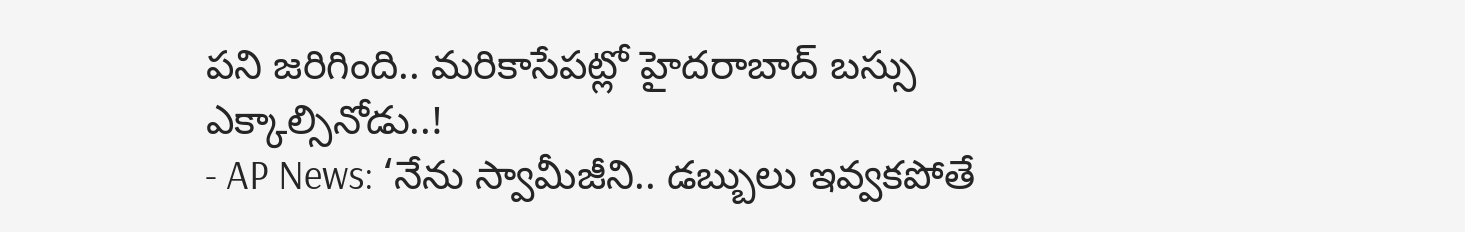పని జరిగింది.. మరికాసేపట్లో హైదరాబాద్ బస్సు ఎక్కాల్సినోడు..!
- AP News: ‘నేను స్వామీజీని.. డబ్బులు ఇవ్వకపోతే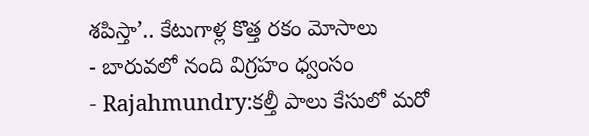శపిస్తా’.. కేటుగాళ్ల కొత్త రకం మోసాలు
- బారువలో నంది విగ్రహం ధ్వంసం
- Rajahmundry:కల్తీ పాలు కేసులో మరో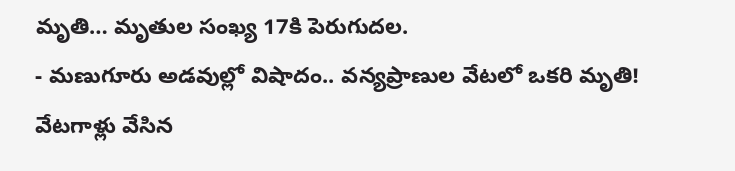మృతి… మృతుల సంఖ్య 17కి పెరుగుదల.
- మణుగూరు అడవుల్లో విషాదం.. వన్యప్రాణుల వేటలో ఒకరి మృతి! వేటగాళ్లు వేసిన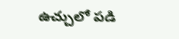ఉచ్చులో పడి